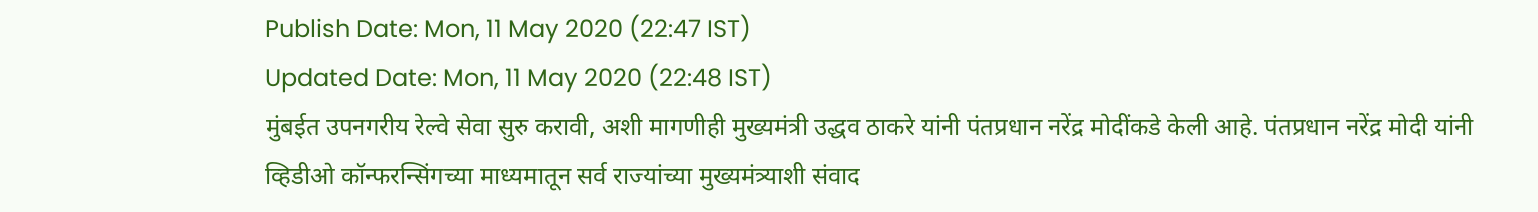Publish Date: Mon, 11 May 2020 (22:47 IST)
Updated Date: Mon, 11 May 2020 (22:48 IST)
मुंबईत उपनगरीय रेल्वे सेवा सुरु करावी, अशी मागणीही मुख्यमंत्री उद्धव ठाकरे यांनी पंतप्रधान नरेंद्र मोदींकडे केली आहे. पंतप्रधान नरेंद्र मोदी यांनी व्हिडीओ कॉन्फरन्सिंगच्या माध्यमातून सर्व राज्यांच्या मुख्यमंत्र्याशी संवाद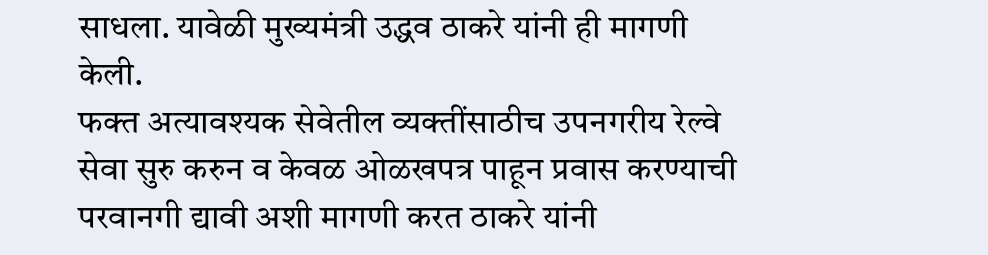साधला. यावेळी मुख्यमंत्री उद्धव ठाकरे यांनी ही मागणी केली.
फक्त अत्यावश्यक सेवेतील व्यक्तींसाठीच उपनगरीय रेल्वे सेवा सुरु करुन व केवळ ओळखपत्र पाहून प्रवास करण्याची परवानगी द्यावी अशी मागणी करत ठाकरे यांनी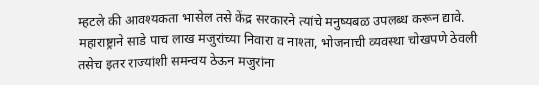म्हटले की आवश्यकता भासेल तसे केंद्र सरकारने त्यांचे मनुष्यबळ उपलब्ध करून द्यावे.
महाराष्ट्राने साडे पाच लाख मजुरांच्या निवारा व नाश्ता, भोजनाची व्यवस्था चोखपणे ठेवली तसेच इतर राज्यांशी समन्वय ठेऊन मजुरांना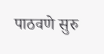पाठवणे सुरु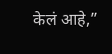केलं आहे,”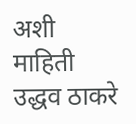अशी माहिती उद्धव ठाकरे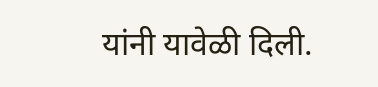यांनी यावेळी दिली.